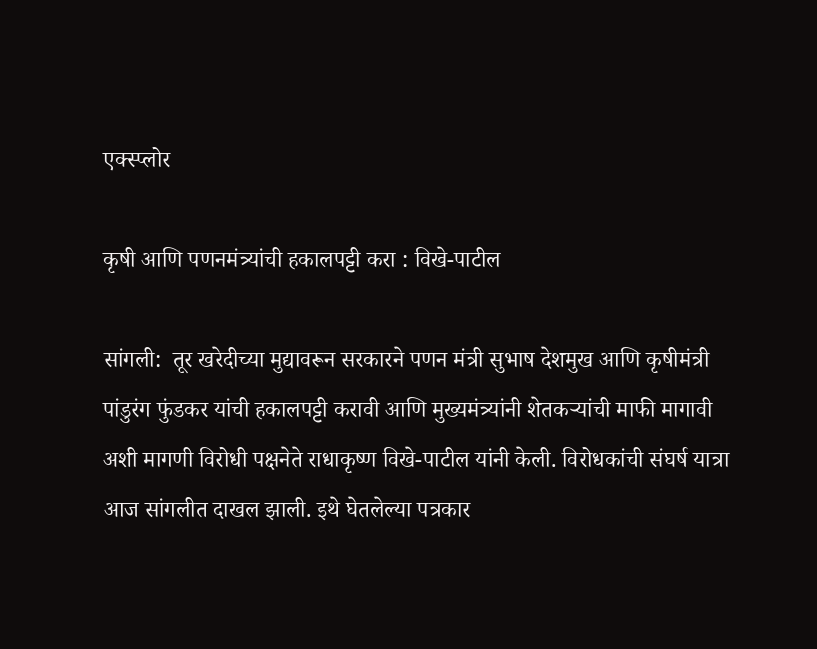एक्स्प्लोर

कृषी आणि पणनमंत्र्यांची हकालपट्टी करा : विखे-पाटील

सांगली:  तूर खरेदीच्या मुद्यावरून सरकारने पणन मंत्री सुभाष देशमुख आणि कृषीमंत्री पांडुरंग फुंडकर यांची हकालपट्टी करावी आणि मुख्यमंत्र्यांनी शेतकऱ्यांची माफी मागावी अशी मागणी विरोधी पक्षनेते राधाकृष्ण विखे-पाटील यांनी केली. विरोधकांची संघर्ष यात्रा आज सांगलीत दाखल झाली. इथे घेतलेल्या पत्रकार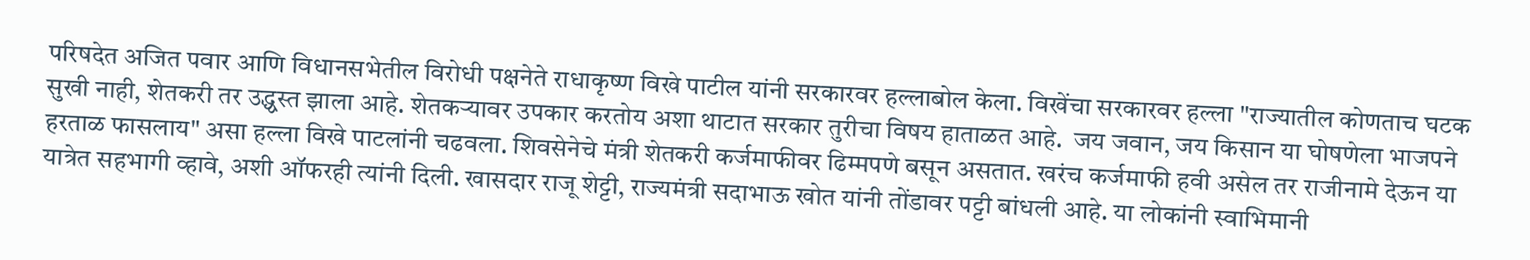परिषदेत अजित पवार आणि विधानसभेतील विरोधी पक्षनेते राधाकृष्ण विखे पाटील यांनी सरकारवर हल्लाबोल केला. विखेंचा सरकारवर हल्ला "राज्यातील कोणताच घटक सुखी नाही, शेतकरी तर उद्ध्वस्त झाला आहे. शेतकऱ्यावर उपकार करतोय अशा थाटात सरकार तुरीचा विषय हाताळत आहे.  जय जवान, जय किसान या घोषणेला भाजपने हरताळ फासलाय" असा हल्ला विखे पाटलांनी चढवला. शिवसेनेचे मंत्री शेतकरी कर्जमाफीवर ढिम्मपणे बसून असतात. खरंच कर्जमाफी हवी असेल तर राजीनामे देऊन या यात्रेत सहभागी व्हावे, अशी ऑफरही त्यांनी दिली. खासदार राजू शेट्टी, राज्यमंत्री सदाभाऊ खोत यांनी तोंडावर पट्टी बांधली आहे. या लोकांनी स्वाभिमानी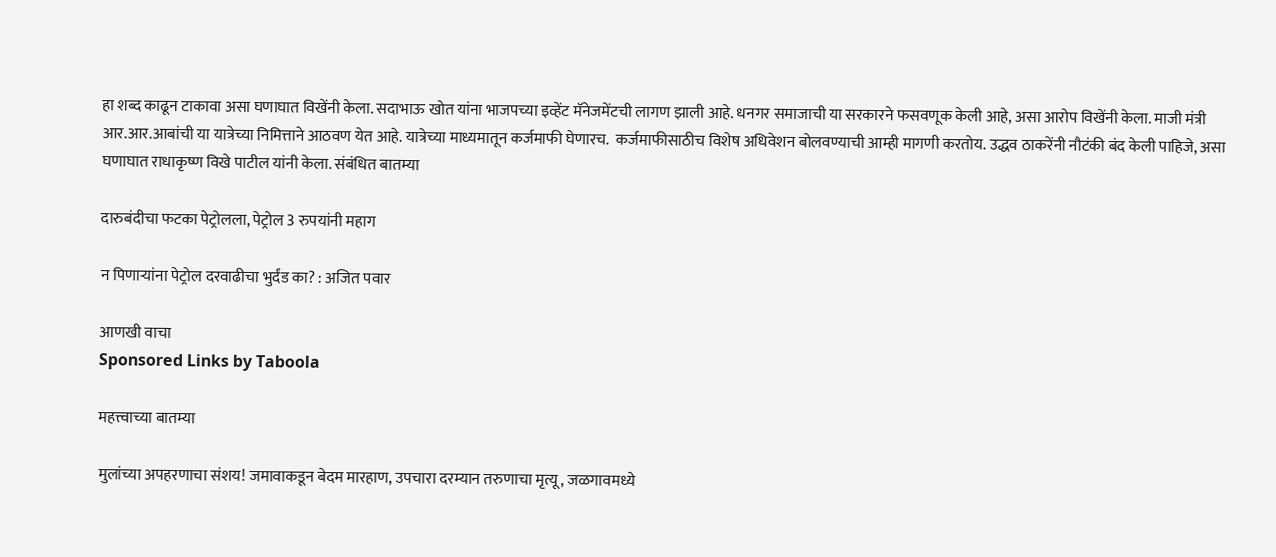हा शब्द काढून टाकावा असा घणाघात विखेंनी केला. सदाभाऊ खोत यांना भाजपच्या इव्हेंट मॅनेजमेंटची लागण झाली आहे. धनगर समाजाची या सरकारने फसवणूक केली आहे, असा आरोप विखेंनी केला. माजी मंत्री आर.आर.आबांची या यात्रेच्या निमित्ताने आठवण येत आहे. यात्रेच्या माध्यमातून कर्जमाफी घेणारच.  कर्जमाफीसाठीच विशेष अधिवेशन बोलवण्याची आम्ही मागणी करतोय. उद्धव ठाकरेंनी नौटंकी बंद केली पाहिजे, असा घणाघात राधाकृष्ण विखे पाटील यांनी केला. संबंधित बातम्या

दारुबंदीचा फटका पेट्रोलला, पेट्रोल 3 रुपयांनी महाग

न पिणाऱ्यांना पेट्रोल दरवाढीचा भुर्दंड का? : अजित पवार

आणखी वाचा
Sponsored Links by Taboola

महत्त्वाच्या बातम्या

मुलांच्या अपहरणाचा संशय! जमावाकडून बेदम मारहाण, उपचारा दरम्यान तरुणाचा मृत्यू, जळगावमध्ये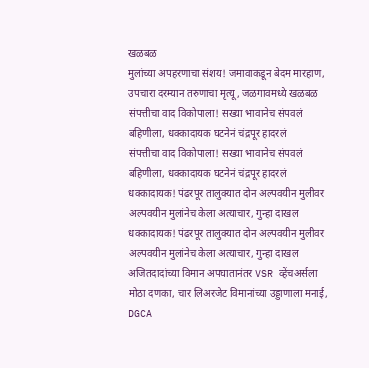खळबळ
मुलांच्या अपहरणाचा संशय! जमावाकडून बेदम मारहाण, उपचारा दरम्यान तरुणाचा मृत्यू, जळगावमध्ये खळबळ
संपत्तीचा वाद विकोपाला! सख्या भावानेच संपवलं बहिणीला, धक्कादायक घटनेनं चंद्रपूर हादरलं
संपत्तीचा वाद विकोपाला! सख्या भावानेच संपवलं बहिणीला, धक्कादायक घटनेनं चंद्रपूर हादरलं
धक्कादायक! पंढरपूर तालुक्यात दोन अल्पवयीन मुलीवर अल्पवयीन मुलांनेच केला अत्याचार, गुन्हा दाखल
धक्कादायक! पंढरपूर तालुक्यात दोन अल्पवयीन मुलीवर अल्पवयीन मुलांनेच केला अत्याचार, गुन्हा दाखल
अजितदादांच्या विमान अपघातानंतर VSR व्हेंचअर्सला मोठा दणका, चार लिअरजेट विमानांच्या उड्डाणाला मनाई, DGCA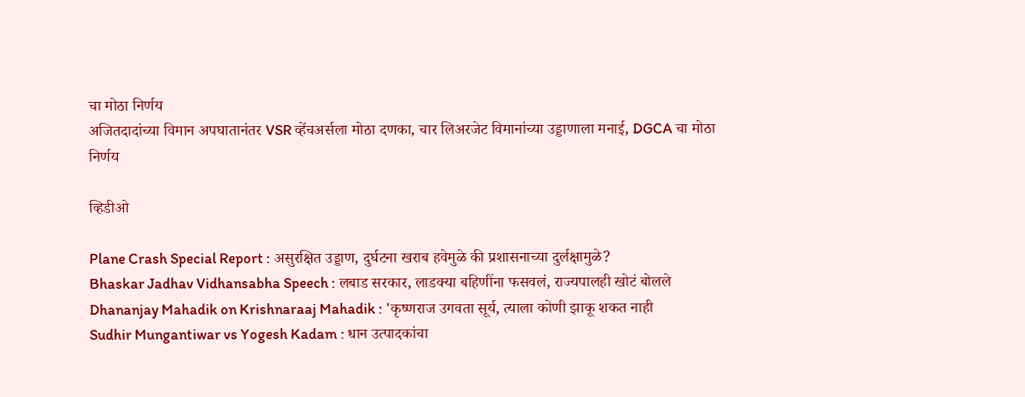चा मोठा निर्णय
अजितदादांच्या विमान अपघातानंतर VSR व्हेंचअर्सला मोठा दणका, चार लिअरजेट विमानांच्या उड्डाणाला मनाई, DGCA चा मोठा निर्णय

व्हिडीओ

Plane Crash Special Report : असुरक्षित उड्डाण, दुर्घटना खराब हवेमुळे की प्रशासनाच्या दुर्लक्षामुळे?
Bhaskar Jadhav Vidhansabha Speech : लबाड सरकार, लाडक्या बहिणींना फसवलं, राज्यपालही खोटं बोलले
Dhananjay Mahadik on Krishnaraaj Mahadik : 'कृष्णराज उगवता सूर्य, त्याला कोणी झाकू शकत नाही
Sudhir Mungantiwar vs Yogesh Kadam : धान उत्पादकांचा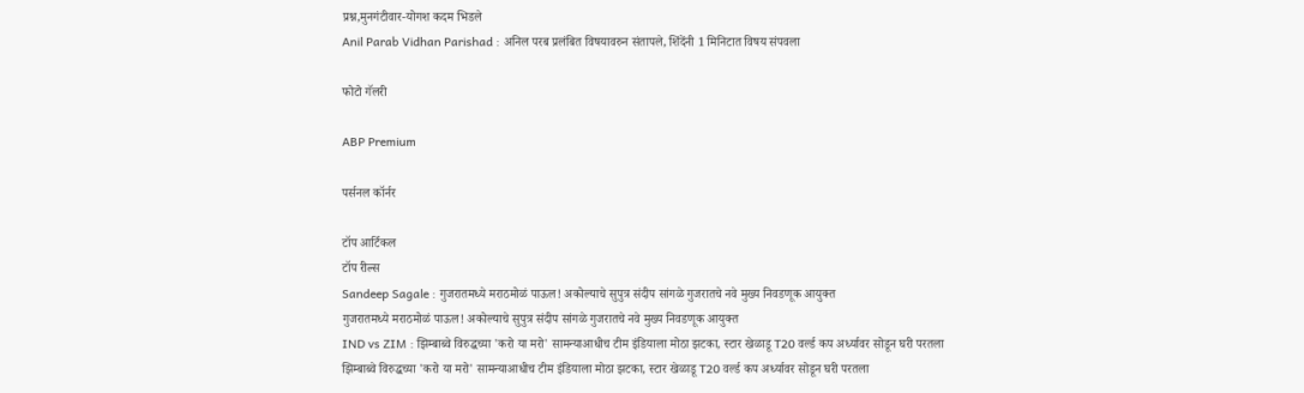प्रश्न,मुनगंटीवार-योगश कदम भिडले
Anil Parab Vidhan Parishad : अनिल परब प्रलंबित विषयावरुन संतापले, शिंदेंनी 1 मिनिटात विषय संपवला

फोटो गॅलरी

ABP Premium

पर्सनल कॉर्नर

टॉप आर्टिकल
टॉप रील्स
Sandeep Sagale : गुजरातमध्ये मराठमोळं पाऊल! अकोल्याचे सुपुत्र संदीप सांगळे गुजरातचे नवे मुख्य निवडणूक आयुक्त
गुजरातमध्ये मराठमोळं पाऊल! अकोल्याचे सुपुत्र संदीप सांगळे गुजरातचे नवे मुख्य निवडणूक आयुक्त
IND vs ZIM : झिम्बाब्वे विरुद्धच्या 'करो या मरो' सामन्याआधीच टीम इंडियाला मोठा झटका, स्टार खेळाडू T20 वर्ल्ड कप अर्ध्यावर सोडून घरी परतला
झिम्बाब्वे विरुद्धच्या 'करो या मरो' सामन्याआधीच टीम इंडियाला मोठा झटका, स्टार खेळाडू T20 वर्ल्ड कप अर्ध्यावर सोडून घरी परतला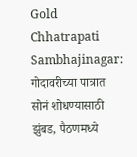Gold Chhatrapati Sambhajinagar: गोदावरीच्या पात्रात सोनं शोधण्यासाठी झुंबड, पैठणमध्ये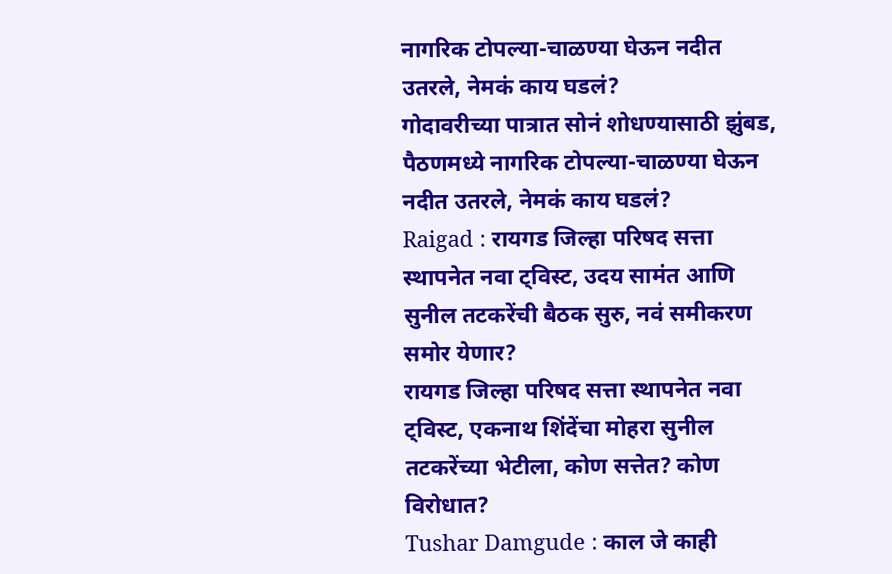नागरिक टोपल्या-चाळण्या घेऊन नदीत उतरले, नेमकं काय घडलं?
गोदावरीच्या पात्रात सोनं शोधण्यासाठी झुंबड, पैठणमध्ये नागरिक टोपल्या-चाळण्या घेऊन नदीत उतरले, नेमकं काय घडलं?
Raigad : रायगड जिल्हा परिषद सत्ता स्थापनेत नवा ट्विस्ट, उदय सामंत आणि सुनील तटकरेंची बैठक सुरु, नवं समीकरण समोर येणार?
रायगड जिल्हा परिषद सत्ता स्थापनेत नवा ट्विस्ट, एकनाथ शिंदेंचा मोहरा सुनील तटकरेंच्या भेटीला, कोण सत्तेत? कोण विरोधात?
Tushar Damgude : काल जे काही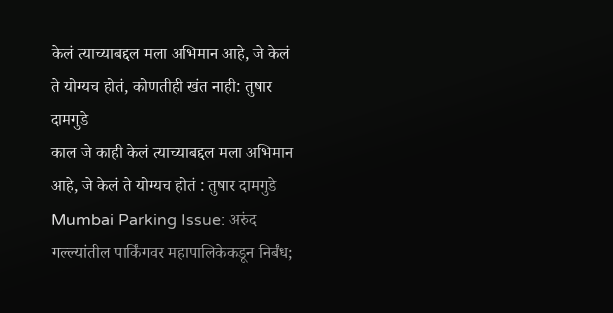केलं त्याच्याबद्दल मला अभिमान आहे, जे केलं ते योग्यच होतं, कोणतीही खंत नाही: तुषार दामगुडे
काल जे काही केलं त्याच्याबद्दल मला अभिमान आहे, जे केलं ते योग्यच होतं : तुषार दामगुडे
Mumbai Parking Issue: अरुंद गल्ल्यांतील पार्किंगवर महापालिकेकडून निर्बंध;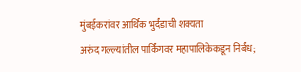मुंबईकरांवर आर्थिक भुर्दंडाची शक्यता
अरुंद गल्ल्यांतील पार्किंगवर महापालिकेकडून निर्बंध;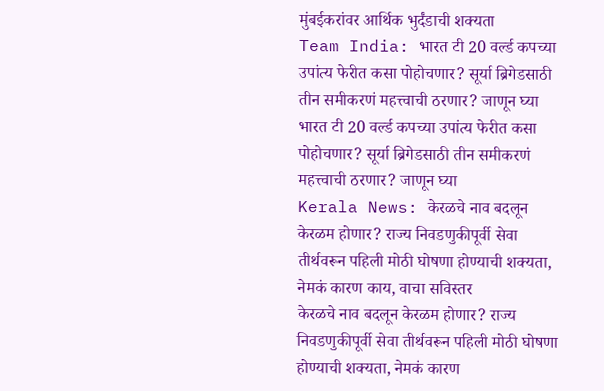मुंबईकरांवर आर्थिक भुर्दंडाची शक्यता
Team India: भारत टी 20 वर्ल्ड कपच्या उपांत्य फेरीत कसा पोहोचणार? सूर्या ब्रिगेडसाठी तीन समीकरणं महत्त्वाची ठरणार? जाणून घ्या
भारत टी 20 वर्ल्ड कपच्या उपांत्य फेरीत कसा पोहोचणार? सूर्या ब्रिगेडसाठी तीन समीकरणं महत्त्वाची ठरणार? जाणून घ्या
Kerala News: केरळचे नाव बदलून केरळम होणार? राज्य निवडणुकीपूर्वी सेवा तीर्थवरून पहिली मोठी घोषणा होण्याची शक्यता, नेमकं कारण काय, वाचा सविस्तर
केरळचे नाव बदलून केरळम होणार? राज्य निवडणुकीपूर्वी सेवा तीर्थवरून पहिली मोठी घोषणा होण्याची शक्यता, नेमकं कारण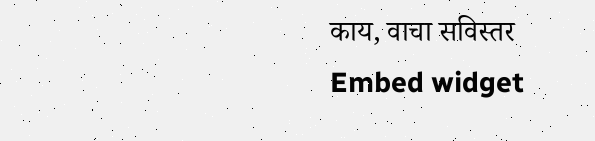काय, वाचा सविस्तर
Embed widget